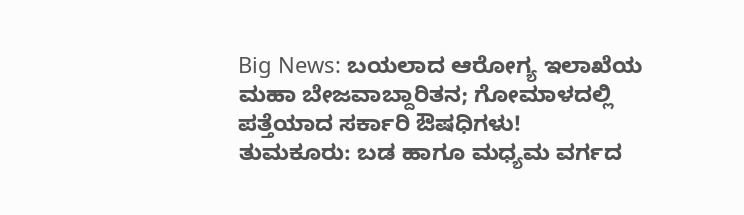Big News: ಬಯಲಾದ ಆರೋಗ್ಯ ಇಲಾಖೆಯ ಮಹಾ ಬೇಜವಾಬ್ದಾರಿತನ; ಗೋಮಾಳದಲ್ಲಿ ಪತ್ತೆಯಾದ ಸರ್ಕಾರಿ ಔಷಧಿಗಳು!
ತುಮಕೂರು: ಬಡ ಹಾಗೂ ಮಧ್ಯಮ ವರ್ಗದ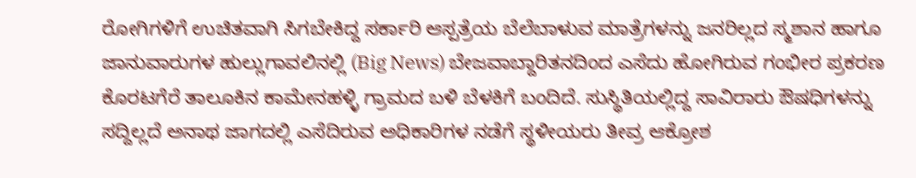ರೋಗಿಗಳಿಗೆ ಉಚಿತವಾಗಿ ಸಿಗಬೇಕಿದ್ದ ಸರ್ಕಾರಿ ಆಸ್ಪತ್ರೆಯ ಬೆಲೆಬಾಳುವ ಮಾತ್ರೆಗಳನ್ನು ಜನರಿಲ್ಲದ ಸ್ಮಶಾನ ಹಾಗೂ ಜಾನುವಾರುಗಳ ಹುಲ್ಲುಗಾವಲಿನಲ್ಲಿ (Big News) ಬೇಜವಾಬ್ದಾರಿತನದಿಂದ ಎಸೆದು ಹೋಗಿರುವ ಗಂಭೀರ ಪ್ರಕರಣ ಕೊರಟಗೆರೆ ತಾಲೂಕಿನ ಕಾಮೇನಹಳ್ಳಿ ಗ್ರಾಮದ ಬಳಿ ಬೆಳಕಿಗೆ ಬಂದಿದೆ. ಸುಸ್ಥಿತಿಯಲ್ಲಿದ್ದ ಸಾವಿರಾರು ಔಷಧಿಗಳನ್ನು ಸದ್ದಿಲ್ಲದೆ ಅನಾಥ ಜಾಗದಲ್ಲಿ ಎಸೆದಿರುವ ಅಧಿಕಾರಿಗಳ ನಡೆಗೆ ಸ್ಥಳೀಯರು ತೀವ್ರ ಆಕ್ರೋಶ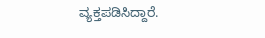ವ್ಯಕ್ತಪಡಿಸಿದ್ದಾರೆ.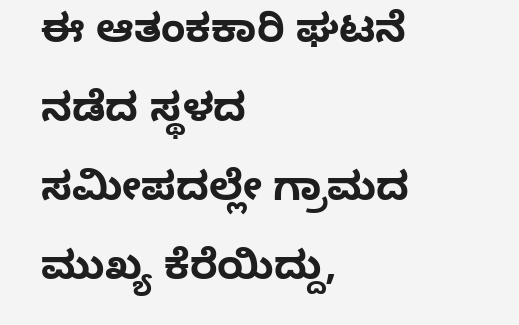ಈ ಆತಂಕಕಾರಿ ಘಟನೆ ನಡೆದ ಸ್ಥಳದ ಸಮೀಪದಲ್ಲೇ ಗ್ರಾಮದ ಮುಖ್ಯ ಕೆರೆಯಿದ್ದು,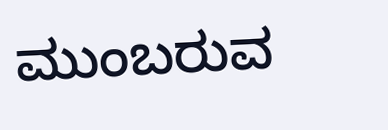ಮುಂಬರುವ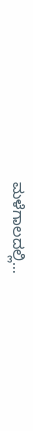ಮಳೆಗಾಲದಲ್ಲಿ…